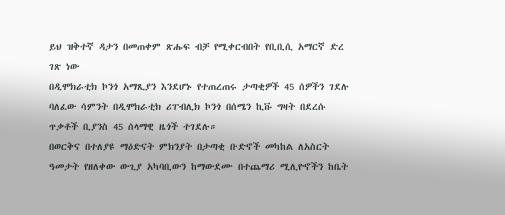ይህ ዝቅተኛ ዳታን በመጠቀም ጽሑፍ ብቻ የሚቀርብበት የቢቢሲ አማርኛ ድረ ገጽ ነው
በዲሞክራቲክ ኮንጎ አማጺያን እንደሆኑ የተጠረጠሩ ታጣቂዎች 45 ሰዎችን ገደሉ
ባለፈው ሳምንት በዲሞክራቲክ ሪፐብሊክ ኮንጎ በሰሜን ኪቩ ግዛት በደረሱ ጥቃቶች ቢያንስ 45 ሰላማዊ ዜጎች ተገደሉ።
በወርቅና በተለያዩ ማዕድናት ምክንያት በታጣቂ ቡድኖች መካከል ለአስርት ዓመታት የዘለቀው ውጊያ አካባቢውን ከማውደሙ በተጨማሪ ሚሊዮኖችን ከቤት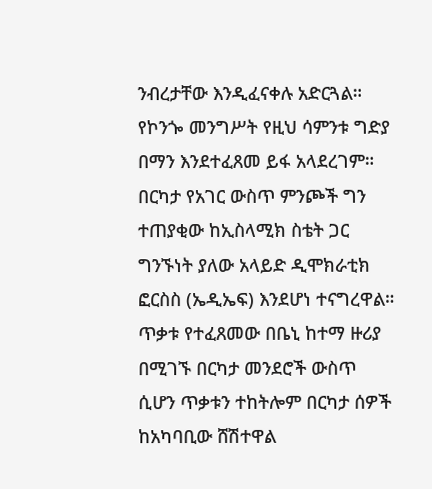ንብረታቸው እንዲፈናቀሉ አድርጓል።
የኮንጐ መንግሥት የዚህ ሳምንቱ ግድያ በማን እንደተፈጸመ ይፋ አላደረገም።
በርካታ የአገር ውስጥ ምንጮች ግን ተጠያቂው ከኢስላሚክ ስቴት ጋር ግንኙነት ያለው አላይድ ዲሞክራቲክ ፎርስስ (ኤዲኤፍ) እንደሆነ ተናግረዋል።
ጥቃቱ የተፈጸመው በቤኒ ከተማ ዙሪያ በሚገኙ በርካታ መንደሮች ውስጥ ሲሆን ጥቃቱን ተከትሎም በርካታ ሰዎች ከአካባቢው ሸሽተዋል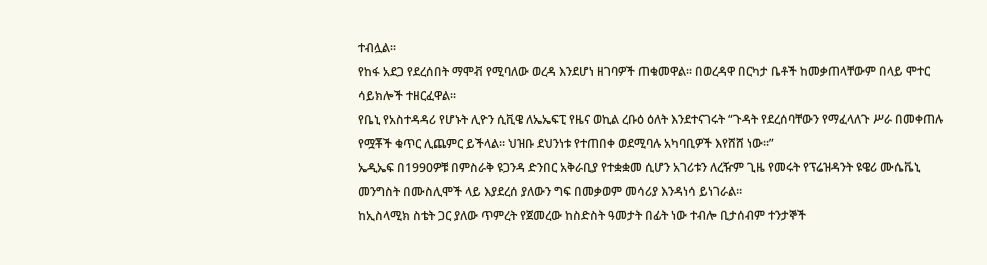ተብሏል።
የከፋ አደጋ የደረሰበት ማሞቭ የሚባለው ወረዳ እንደሆነ ዘገባዎች ጠቁመዋል። በወረዳዋ በርካታ ቤቶች ከመቃጠላቸውም በላይ ሞተር ሳይክሎች ተዘርፈዋል።
የቤኒ የአስተዳዳሪ የሆኑት ሊዮን ሲቪዌ ለኤኤፍፒ የዜና ወኪል ረቡዕ ዕለት እንደተናገሩት “ጉዳት የደረሰባቸውን የማፈላለጉ ሥራ በመቀጠሉ የሟቾች ቁጥር ሊጨምር ይችላል። ህዝቡ ደህንነቱ የተጠበቀ ወደሚባሉ አካባቢዎች እየሸሸ ነው።”
ኤዲኤፍ በ1990ዎቹ በምስራቅ ዩጋንዳ ድንበር አቅራቢያ የተቋቋመ ሲሆን አገሪቱን ለረዥም ጊዜ የመሩት የፕሬዝዳንት ዩዌሪ ሙሴቬኒ መንግስት በሙስሊሞች ላይ እያደረሰ ያለውን ግፍ በመቃወም መሳሪያ እንዳነሳ ይነገራል።
ከኢስላሚክ ስቴት ጋር ያለው ጥምረት የጀመረው ከስድስት ዓመታት በፊት ነው ተብሎ ቢታሰብም ተንታኞች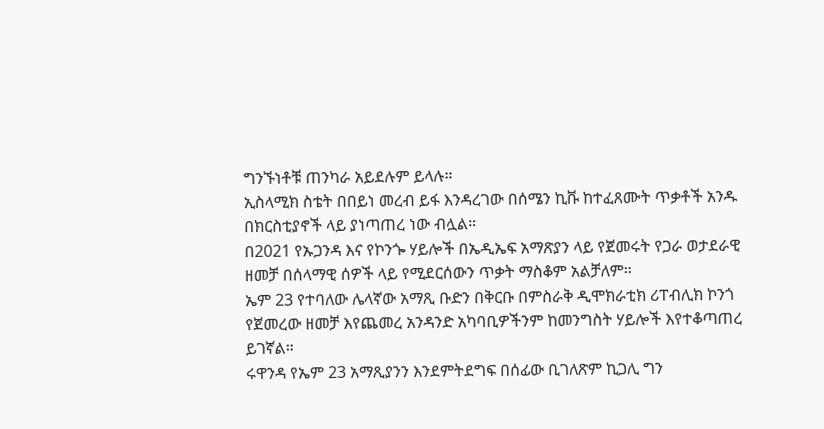ግንኙነቶቹ ጠንካራ አይደሉም ይላሉ።
ኢስላሚክ ስቴት በበይነ መረብ ይፋ እንዳረገው በሰሜን ኪቩ ከተፈጸሙት ጥቃቶች አንዱ በክርስቲያኖች ላይ ያነጣጠረ ነው ብሏል።
በ2021 የኡጋንዳ እና የኮንጐ ሃይሎች በኤዲኤፍ አማጽያን ላይ የጀመሩት የጋራ ወታደራዊ ዘመቻ በሰላማዊ ሰዎች ላይ የሚደርሰውን ጥቃት ማስቆም አልቻለም።
ኤም 23 የተባለው ሌላኛው አማጺ ቡድን በቅርቡ በምስራቅ ዲሞክራቲክ ሪፐብሊክ ኮንጎ የጀመረው ዘመቻ እየጨመረ አንዳንድ አካባቢዎችንም ከመንግስት ሃይሎች እየተቆጣጠረ ይገኛል።
ሩዋንዳ የኤም 23 አማጺያንን እንደምትደግፍ በሰፊው ቢገለጽም ኪጋሊ ግን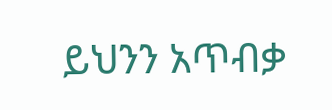ይህንን አጥብቃ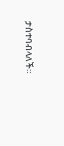ታስተባብላለች።